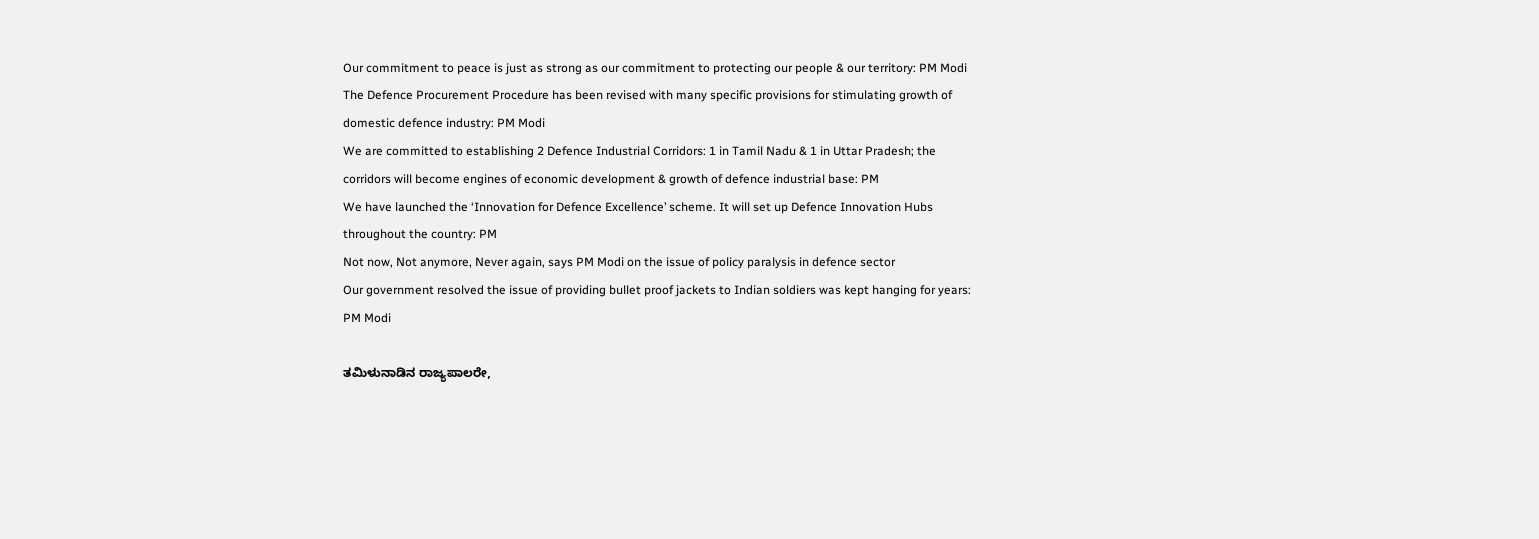Our commitment to peace is just as strong as our commitment to protecting our people & our territory: PM Modi
The Defence Procurement Procedure has been revised with many specific provisions for stimulating growth of domestic defence industry: PM Modi
We are committed to establishing 2 Defence Industrial Corridors: 1 in Tamil Nadu & 1 in Uttar Pradesh; the corridors will become engines of economic development & growth of defence industrial base: PM
We have launched the ‘Innovation for Defence Excellence’ scheme. It will set up Defence Innovation Hubs throughout the country: PM
Not now, Not anymore, Never again, says PM Modi on the issue of policy paralysis in defence sector
Our government resolved the issue of providing bullet proof jackets to Indian soldiers was kept hanging for years: PM Modi

ತಮಿಳುನಾಡಿನ ರಾಜ್ಯಪಾಲರೇ,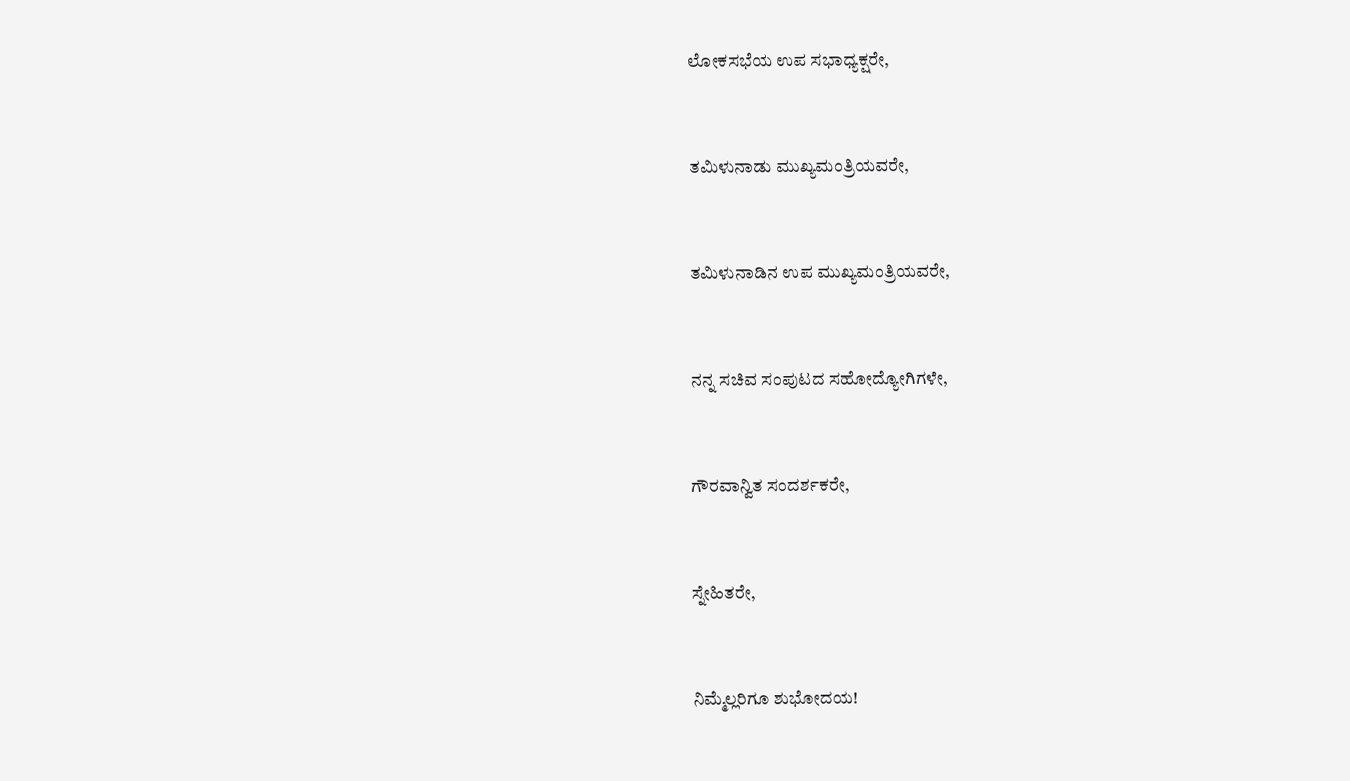ಲೋಕಸಭೆಯ ಉಪ ಸಭಾಧ್ಯಕ್ಷರೇ,



ತಮಿಳುನಾಡು ಮುಖ್ಯಮಂತ್ರಿಯವರೇ,



ತಮಿಳುನಾಡಿನ ಉಪ ಮುಖ್ಯಮಂತ್ರಿಯವರೇ,



ನನ್ನ ಸಚಿವ ಸಂಪುಟದ ಸಹೋದ್ಯೋಗಿಗಳೇ,



ಗೌರವಾನ್ವಿತ ಸಂದರ್ಶಕರೇ,



ಸ್ನೇಹಿತರೇ,



ನಿಮ್ಮೆಲ್ಲರಿಗೂ ಶುಭೋದಯ!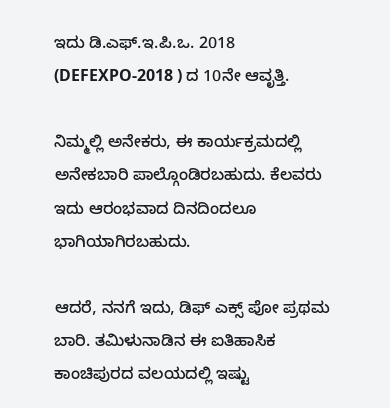ಇದು ಡಿ.ಎಫ್.ಇ.ಪಿ.ಒ. 2018 (DEFEXPO-2018 ) ದ 10ನೇ ಆವೃತ್ತಿ.

ನಿಮ್ಮಲ್ಲಿ ಅನೇಕರು, ಈ ಕಾರ್ಯಕ್ರಮದಲ್ಲಿ ಅನೇಕಬಾರಿ ಪಾಲ್ಗೊಂಡಿರಬಹುದು. ಕೆಲವರು ಇದು ಆರಂಭವಾದ ದಿನದಿಂದಲೂ ಭಾಗಿಯಾಗಿರಬಹುದು.

ಆದರೆ, ನನಗೆ ಇದು, ಡಿಫ್ ಎಕ್ಸ್ ಪೋ ಪ್ರಥಮ ಬಾರಿ. ತಮಿಳುನಾಡಿನ ಈ ಐತಿಹಾಸಿಕ ಕಾಂಚಿಪುರದ ವಲಯದಲ್ಲಿ ಇಷ್ಟು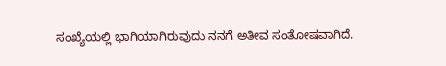ಸಂಖ್ಯೆಯಲ್ಲಿ ಭಾಗಿಯಾಗಿರುವುದು ನನಗೆ ಅತೀವ ಸಂತೋಷವಾಗಿದೆ.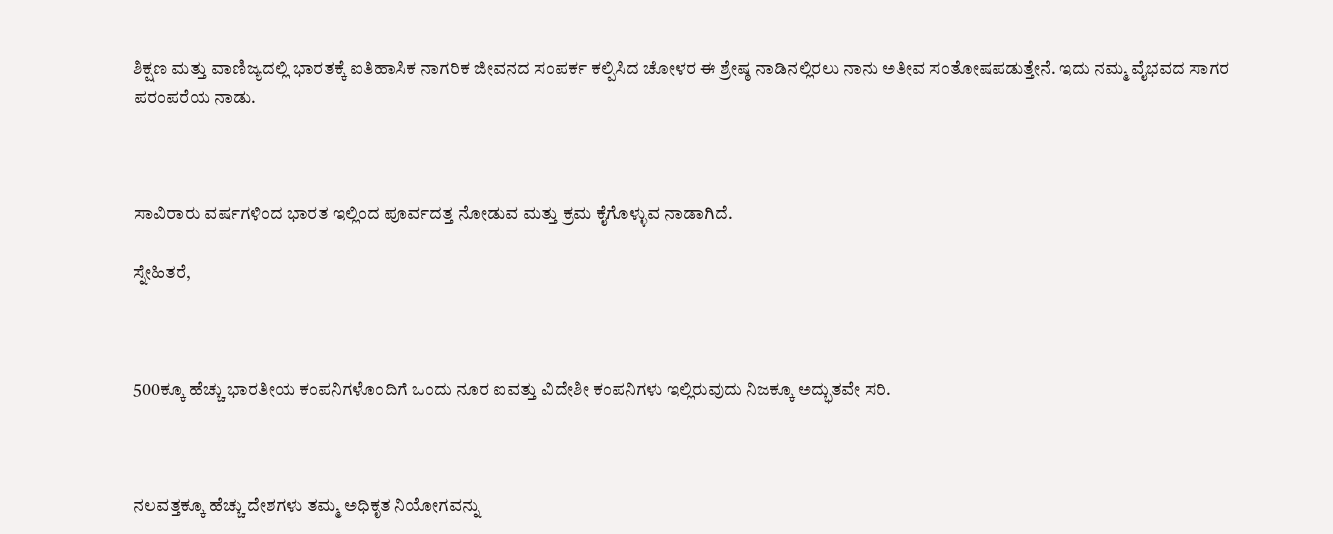ಶಿಕ್ಷಣ ಮತ್ತು ವಾಣಿಜ್ಯದಲ್ಲಿ ಭಾರತಕ್ಕೆ ಐತಿಹಾಸಿಕ ನಾಗರಿಕ ಜೀವನದ ಸಂಪರ್ಕ ಕಲ್ಪಿಸಿದ ಚೋಳರ ಈ ಶ್ರೇಷ್ಠ ನಾಡಿನಲ್ಲಿರಲು ನಾನು ಅತೀವ ಸಂತೋಷಪಡುತ್ತೇನೆ. ಇದು ನಮ್ಮ ವೈಭವದ ಸಾಗರ ಪರಂಪರೆಯ ನಾಡು.



ಸಾವಿರಾರು ವರ್ಷಗಳಿಂದ ಭಾರತ ಇಲ್ಲಿಂದ ಪೂರ್ವದತ್ತ ನೋಡುವ ಮತ್ತು ಕ್ರಮ ಕೈಗೊಳ್ಳುವ ನಾಡಾಗಿದೆ.

ಸ್ನೇಹಿತರೆ,



500ಕ್ಕೂ ಹೆಚ್ಚು ಭಾರತೀಯ ಕಂಪನಿಗಳೊಂದಿಗೆ ಒಂದು ನೂರ ಐವತ್ತು ವಿದೇಶೀ ಕಂಪನಿಗಳು ಇಲ್ಲಿರುವುದು ನಿಜಕ್ಕೂ ಅದ್ಭುತವೇ ಸರಿ.



ನಲವತ್ತಕ್ಕೂ ಹೆಚ್ಚು ದೇಶಗಳು ತಮ್ಮ ಅಧಿಕೃತ ನಿಯೋಗವನ್ನು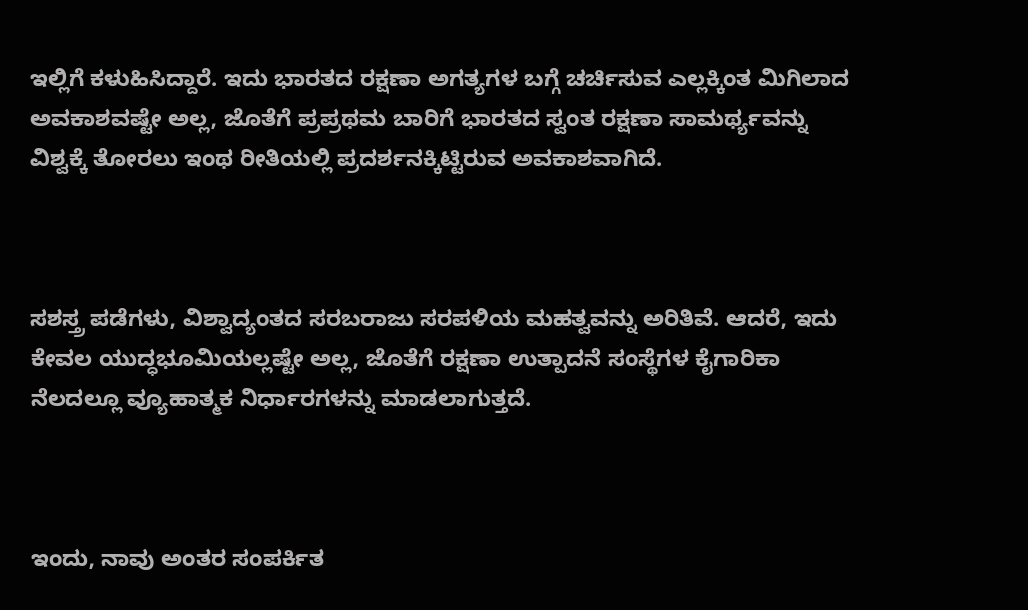ಇಲ್ಲಿಗೆ ಕಳುಹಿಸಿದ್ದಾರೆ. ಇದು ಭಾರತದ ರಕ್ಷಣಾ ಅಗತ್ಯಗಳ ಬಗ್ಗೆ ಚರ್ಚಿಸುವ ಎಲ್ಲಕ್ಕಿಂತ ಮಿಗಿಲಾದ ಅವಕಾಶವಷ್ಟೇ ಅಲ್ಲ, ಜೊತೆಗೆ ಪ್ರಪ್ರಥಮ ಬಾರಿಗೆ ಭಾರತದ ಸ್ವಂತ ರಕ್ಷಣಾ ಸಾಮರ್ಥ್ಯವನ್ನು ವಿಶ್ವಕ್ಕೆ ತೋರಲು ಇಂಥ ರೀತಿಯಲ್ಲಿ ಪ್ರದರ್ಶನಕ್ಕಿಟ್ಟಿರುವ ಅವಕಾಶವಾಗಿದೆ.



ಸಶಸ್ತ್ರ ಪಡೆಗಳು, ವಿಶ್ವಾದ್ಯಂತದ ಸರಬರಾಜು ಸರಪಳಿಯ ಮಹತ್ವವನ್ನು ಅರಿತಿವೆ. ಆದರೆ, ಇದು ಕೇವಲ ಯುದ್ಧಭೂಮಿಯಲ್ಲಷ್ಟೇ ಅಲ್ಲ, ಜೊತೆಗೆ ರಕ್ಷಣಾ ಉತ್ಪಾದನೆ ಸಂಸ್ಥೆಗಳ ಕೈಗಾರಿಕಾ ನೆಲದಲ್ಲೂ ವ್ಯೂಹಾತ್ಮಕ ನಿರ್ಧಾರಗಳನ್ನು ಮಾಡಲಾಗುತ್ತದೆ.



ಇಂದು, ನಾವು ಅಂತರ ಸಂಪರ್ಕಿತ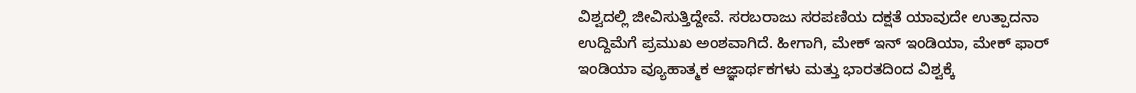ವಿಶ್ವದಲ್ಲಿ ಜೀವಿಸುತ್ತಿದ್ದೇವೆ. ಸರಬರಾಜು ಸರಪಣಿಯ ದಕ್ಷತೆ ಯಾವುದೇ ಉತ್ಪಾದನಾ ಉದ್ದಿಮೆಗೆ ಪ್ರಮುಖ ಅಂಶವಾಗಿದೆ. ಹೀಗಾಗಿ, ಮೇಕ್ ಇನ್ ಇಂಡಿಯಾ, ಮೇಕ್ ಫಾರ್ ಇಂಡಿಯಾ ವ್ಯೂಹಾತ್ಮಕ ಆಜ್ಞಾರ್ಥಕಗಳು ಮತ್ತು ಭಾರತದಿಂದ ವಿಶ್ವಕ್ಕೆ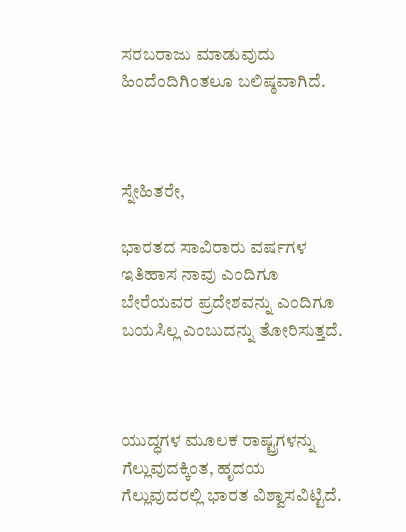ಸರಬರಾಜು ಮಾಡುವುದು ಹಿಂದೆಂದಿಗಿಂತಲೂ ಬಲಿಷ್ಠವಾಗಿದೆ.



ಸ್ನೇಹಿತರೇ,

ಭಾರತದ ಸಾವಿರಾರು ವರ್ಷಗಳ ಇತಿಹಾಸ ನಾವು ಎಂದಿಗೂ ಬೇರೆಯವರ ಪ್ರದೇಶವನ್ನು ಎಂದಿಗೂ ಬಯಸಿಲ್ಲ ಎಂಬುದನ್ನು ತೋರಿಸುತ್ತದೆ.



ಯುದ್ಧಗಳ ಮೂಲಕ ರಾಷ್ಟ್ರಗಳನ್ನು ಗೆಲ್ಲುವುದಕ್ಕಿಂತ, ಹೃದಯ ಗೆಲ್ಲುವುದರಲ್ಲಿ ಭಾರತ ವಿಶ್ವಾಸವಿಟ್ಟಿದೆ.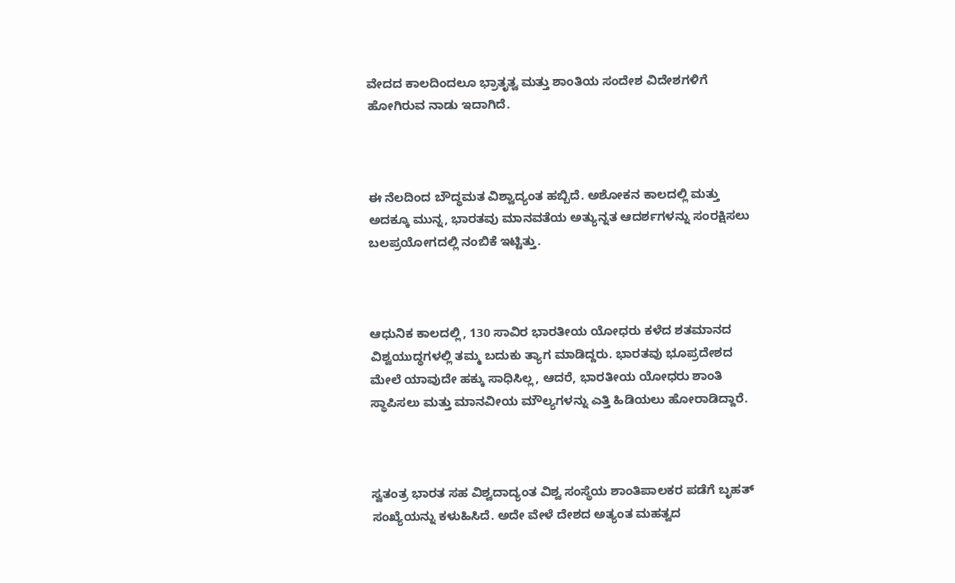ವೇದದ ಕಾಲದಿಂದಲೂ ಭ್ರಾತೃತ್ವ ಮತ್ತು ಶಾಂತಿಯ ಸಂದೇಶ ವಿದೇಶಗಳಿಗೆ ಹೋಗಿರುವ ನಾಡು ಇದಾಗಿದೆ.



ಈ ನೆಲದಿಂದ ಬೌದ್ಧಮತ ವಿಶ್ವಾದ್ಯಂತ ಹಬ್ಬಿದೆ. ಅಶೋಕನ ಕಾಲದಲ್ಲಿ ಮತ್ತು ಅದಕ್ಕೂ ಮುನ್ನ, ಭಾರತವು ಮಾನವತೆಯ ಅತ್ಯುನ್ನತ ಆದರ್ಶಗಳನ್ನು ಸಂರಕ್ಷಿಸಲು ಬಲಪ್ರಯೋಗದಲ್ಲಿ ನಂಬಿಕೆ ಇಟ್ಟಿತ್ತು.



ಆಧುನಿಕ ಕಾಲದಲ್ಲಿ, 130 ಸಾವಿರ ಭಾರತೀಯ ಯೋಧರು ಕಳೆದ ಶತಮಾನದ ವಿಶ್ವಯುದ್ಧಗಳಲ್ಲಿ ತಮ್ಮ ಬದುಕು ತ್ಯಾಗ ಮಾಡಿದ್ದರು. ಭಾರತವು ಭೂಪ್ರದೇಶದ ಮೇಲೆ ಯಾವುದೇ ಹಕ್ಕು ಸಾಧಿಸಿಲ್ಲ, ಆದರೆ, ಭಾರತೀಯ ಯೋಧರು ಶಾಂತಿ ಸ್ಥಾಪಿಸಲು ಮತ್ತು ಮಾನವೀಯ ಮೌಲ್ಯಗಳನ್ನು ಎತ್ತಿ ಹಿಡಿಯಲು ಹೋರಾಡಿದ್ದಾರೆ.



ಸ್ವತಂತ್ರ ಭಾರತ ಸಹ ವಿಶ್ವದಾದ್ಯಂತ ವಿಶ್ವ ಸಂಸ್ಥೆಯ ಶಾಂತಿಪಾಲಕರ ಪಡೆಗೆ ಬೃಹತ್ ಸಂಖ್ಯೆಯನ್ನು ಕಳುಹಿಸಿದೆ. ಅದೇ ವೇಳೆ ದೇಶದ ಅತ್ಯಂತ ಮಹತ್ವದ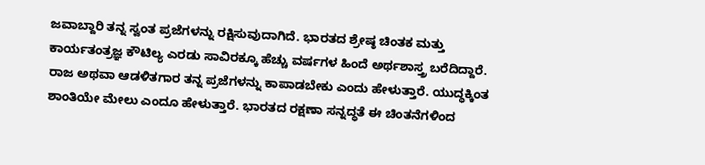ಜವಾಬ್ದಾರಿ ತನ್ನ ಸ್ವಂತ ಪ್ರಜೆಗಳನ್ನು ರಕ್ಷಿಸುವುದಾಗಿದೆ. ಭಾರತದ ಶ್ರೇಷ್ಠ ಚಿಂತಕ ಮತ್ತು ಕಾರ್ಯತಂತ್ರಜ್ಞ ಕೌಟಿಲ್ಯ ಎರಡು ಸಾವಿರಕ್ಕೂ ಹೆಚ್ಚು ವರ್ಷಗಳ ಹಿಂದೆ ಅರ್ಥಶಾಸ್ತ್ರ ಬರೆದಿದ್ದಾರೆ. ರಾಜ ಅಥವಾ ಆಡಳಿತಗಾರ ತನ್ನ ಪ್ರಜೆಗಳನ್ನು ಕಾಪಾಡಬೇಕು ಎಂದು ಹೇಳುತ್ತಾರೆ. ಯುದ್ಧಕ್ಕಿಂತ ಶಾಂತಿಯೇ ಮೇಲು ಎಂದೂ ಹೇಳುತ್ತಾರೆ. ಭಾರತದ ರಕ್ಷಣಾ ಸನ್ನದ್ಧತೆ ಈ ಚಿಂತನೆಗಳಿಂದ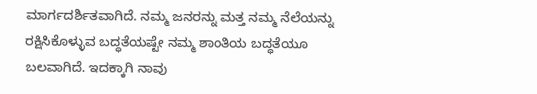ಮಾರ್ಗದರ್ಶಿತವಾಗಿದೆ. ನಮ್ಮ ಜನರನ್ನು ಮತ್ತ ನಮ್ಮ ನೆಲೆಯನ್ನು ರಕ್ಷಿಸಿಕೊಳ್ಳುವ ಬದ್ಧತೆಯಷ್ಟೇ ನಮ್ಮ ಶಾಂತಿಯ ಬದ್ಧತೆಯೂ ಬಲವಾಗಿದೆ. ಇದಕ್ಕಾಗಿ ನಾವು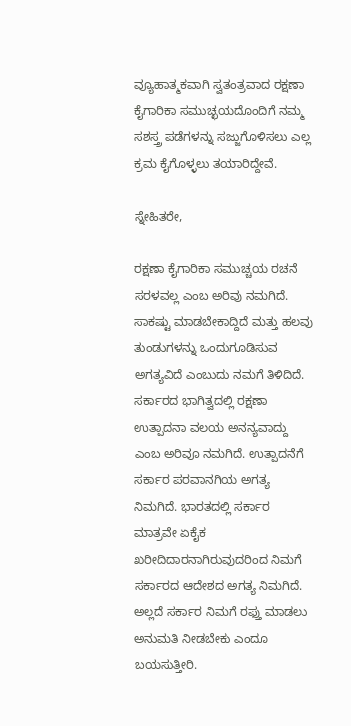ವ್ಯೂಹಾತ್ಮಕವಾಗಿ ಸ್ವತಂತ್ರವಾದ ರಕ್ಷಣಾ ಕೈಗಾರಿಕಾ ಸಮುಚ್ಛಯದೊಂದಿಗೆ ನಮ್ಮ ಸಶಸ್ತ್ರ ಪಡೆಗಳನ್ನು ಸಜ್ಜುಗೊಳಿಸಲು ಎಲ್ಲ ಕ್ರಮ ಕೈಗೊಳ್ಳಲು ತಯಾರಿದ್ದೇವೆ.

ಸ್ನೇಹಿತರೇ,

ರಕ್ಷಣಾ ಕೈಗಾರಿಕಾ ಸಮುಚ್ಚಯ ರಚನೆ ಸರಳವಲ್ಲ ಎಂಬ ಅರಿವು ನಮಗಿದೆ. ಸಾಕಷ್ಟು ಮಾಡಬೇಕಾದ್ದಿದೆ ಮತ್ತು ಹಲವು ತುಂಡುಗಳನ್ನು ಒಂದುಗೂಡಿಸುವ ಅಗತ್ಯವಿದೆ ಎಂಬುದು ನಮಗೆ ತಿಳಿದಿದೆ. ಸರ್ಕಾರದ ಭಾಗಿತ್ವದಲ್ಲಿ ರಕ್ಷಣಾ ಉತ್ಪಾದನಾ ವಲಯ ಅನನ್ಯವಾದ್ದು ಎಂಬ ಅರಿವೂ ನಮಗಿದೆ. ಉತ್ಪಾದನೆಗೆ ಸರ್ಕಾರ ಪರವಾನಗಿಯ ಅಗತ್ಯ ನಿಮಗಿದೆ. ಭಾರತದಲ್ಲಿ ಸರ್ಕಾರ ಮಾತ್ರವೇ ಏಕೈಕ ಖರೀದಿದಾರನಾಗಿರುವುದರಿಂದ ನಿಮಗೆ ಸರ್ಕಾರದ ಆದೇಶದ ಅಗತ್ಯ ನಿಮಗಿದೆ. ಅಲ್ಲದೆ ಸರ್ಕಾರ ನಿಮಗೆ ರಫ್ತು ಮಾಡಲು ಅನುಮತಿ ನೀಡಬೇಕು ಎಂದೂ ಬಯಸುತ್ತೀರಿ.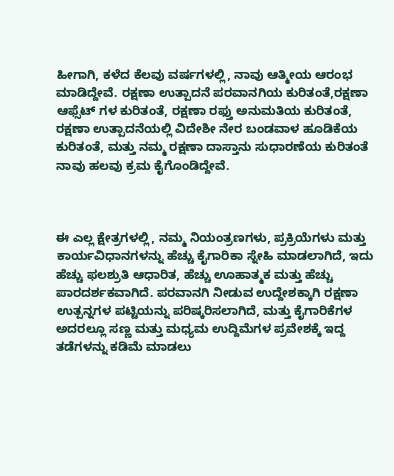ಹೀಗಾಗಿ, ಕಳೆದ ಕೆಲವು ವರ್ಷಗಳಲ್ಲಿ, ನಾವು ಆತ್ಮೀಯ ಆರಂಭ ಮಾಡಿದ್ದೇವೆ. ರಕ್ಷಣಾ ಉತ್ಪಾದನೆ ಪರವಾನಗಿಯ ಕುರಿತಂತೆ,ರಕ್ಷಣಾ ಆಫ್ಸೆಟ್ ಗಳ ಕುರಿತಂತೆ, ರಕ್ಷಣಾ ರಫ್ತು ಅನುಮತಿಯ ಕುರಿತಂತೆ, ರಕ್ಷಣಾ ಉತ್ಪಾದನೆಯಲ್ಲಿ ವಿದೇಶೀ ನೇರ ಬಂಡವಾಳ ಹೂಡಿಕೆಯ ಕುರಿತಂತೆ, ಮತ್ತು ನಮ್ಮ ರಕ್ಷಣಾ ದಾಸ್ತಾನು ಸುಧಾರಣೆಯ ಕುರಿತಂತೆ ನಾವು ಹಲವು ಕ್ರಮ ಕೈಗೊಂಡಿದ್ದೇವೆ.



ಈ ಎಲ್ಲ ಕ್ಷೇತ್ರಗಳಲ್ಲಿ, ನಮ್ಮ ನಿಯಂತ್ರಣಗಳು, ಪ್ರಕ್ರಿಯೆಗಳು ಮತ್ತು ಕಾರ್ಯವಿಧಾನಗಳನ್ನು ಹೆಚ್ಚು ಕೈಗಾರಿಕಾ ಸ್ನೇಹಿ ಮಾಡಲಾಗಿದೆ, ಇದು ಹೆಚ್ಚು ಫಲಶ್ರುತಿ ಆಧಾರಿತ, ಹೆಚ್ಚು ಊಹಾತ್ಮಕ ಮತ್ತು ಹೆಚ್ಚು ಪಾರದರ್ಶಕವಾಗಿದೆ. ಪರವಾನಗಿ ನೀಡುವ ಉದ್ದೇಶಕ್ಕಾಗಿ ರಕ್ಷಣಾ ಉತ್ಪನ್ನಗಳ ಪಟ್ಟಿಯನ್ನು ಪರಿಷ್ಕರಿಸಲಾಗಿದೆ, ಮತ್ತು ಕೈಗಾರಿಕೆಗಳ ಅದರಲ್ಲೂ ಸಣ್ಣ ಮತ್ತು ಮಧ್ಯಮ ಉದ್ದಿಮೆಗಳ ಪ್ರವೇಶಕ್ಕೆ ಇದ್ದ ತಡೆಗಳನ್ನು ಕಡಿಮೆ ಮಾಡಲು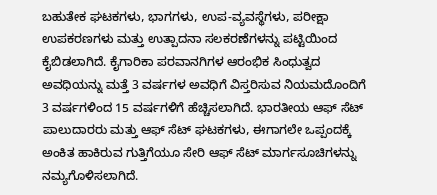ಬಹುತೇಕ ಘಟಕಗಳು, ಭಾಗಗಳು, ಉಪ-ವ್ಯವಸ್ಥೆಗಳು, ಪರೀಕ್ಷಾ ಉಪಕರಣಗಳು ಮತ್ತು ಉತ್ಪಾದನಾ ಸಲಕರಣೆಗಳನ್ನು ಪಟ್ಟಿಯಿಂದ ಕೈಬಿಡಲಾಗಿದೆ. ಕೈಗಾರಿಕಾ ಪರವಾನಗಿಗಳ ಆರಂಭಿಕ ಸಿಂಧುತ್ವದ ಅವಧಿಯನ್ನು ಮತ್ತೆ 3 ವರ್ಷಗಳ ಅವಧಿಗೆ ವಿಸ್ತರಿಸುವ ನಿಯಮದೊಂದಿಗೆ 3 ವರ್ಷಗಳಿಂದ 15 ವರ್ಷಗಳಿಗೆ ಹೆಚ್ಚಿಸಲಾಗಿದೆ. ಭಾರತೀಯ ಆಫ್ ಸೆಟ್ ಪಾಲುದಾರರು ಮತ್ತು ಆಫ್ ಸೆಟ್ ಘಟಕಗಳು, ಈಗಾಗಲೇ ಒಪ್ಪಂದಕ್ಕೆ ಅಂಕಿತ ಹಾಕಿರುವ ಗುತ್ತಿಗೆಯೂ ಸೇರಿ ಆಫ್ ಸೆಟ್ ಮಾರ್ಗಸೂಚಿಗಳನ್ನು ನಮ್ಯಗೊಳಿಸಲಾಗಿದೆ.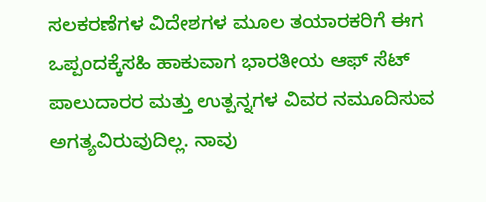ಸಲಕರಣೆಗಳ ವಿದೇಶಗಳ ಮೂಲ ತಯಾರಕರಿಗೆ ಈಗ ಒಪ್ಪಂದಕ್ಕೆಸಹಿ ಹಾಕುವಾಗ ಭಾರತೀಯ ಆಫ್ ಸೆಟ್ ಪಾಲುದಾರರ ಮತ್ತು ಉತ್ಪನ್ನಗಳ ವಿವರ ನಮೂದಿಸುವ ಅಗತ್ಯವಿರುವುದಿಲ್ಲ. ನಾವು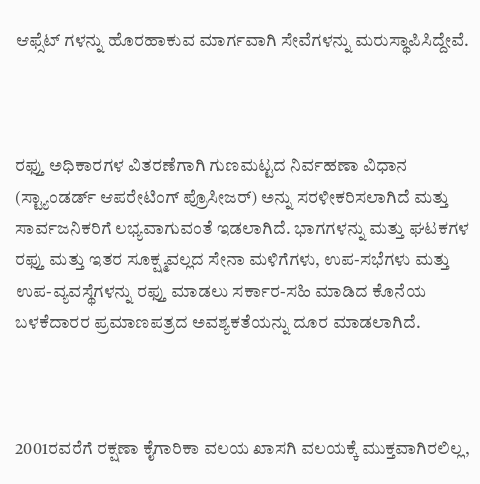ಆಫ್ಸೆಟ್ ಗಳನ್ನು ಹೊರಹಾಕುವ ಮಾರ್ಗವಾಗಿ ಸೇವೆಗಳನ್ನು ಮರುಸ್ಥಾಪಿಸಿದ್ದೇವೆ.



ರಫ್ತು ಅಧಿಕಾರಗಳ ವಿತರಣೆಗಾಗಿ ಗುಣಮಟ್ಟದ ನಿರ್ವಹಣಾ ವಿಧಾನ (ಸ್ಟ್ಯಾಂಡರ್ಡ್ ಆಪರೇಟಿಂಗ್ ಪ್ರೊಸೀಜರ್) ಅನ್ನು ಸರಳೀಕರಿಸಲಾಗಿದೆ ಮತ್ತು ಸಾರ್ವಜನಿಕರಿಗೆ ಲಭ್ಯವಾಗುವಂತೆ ಇಡಲಾಗಿದೆ. ಭಾಗಗಳನ್ನು ಮತ್ತು ಘಟಕಗಳ ರಫ್ತು ಮತ್ತು ಇತರ ಸೂಕ್ಷ್ಮವಲ್ಲದ ಸೇನಾ ಮಳಿಗೆಗಳು, ಉಪ-ಸಭೆಗಳು ಮತ್ತು ಉಪ-ವ್ಯವಸ್ಥೆಗಳನ್ನು ರಫ್ತು ಮಾಡಲು ಸರ್ಕಾರ-ಸಹಿ ಮಾಡಿದ ಕೊನೆಯ ಬಳಕೆದಾರರ ಪ್ರಮಾಣಪತ್ರದ ಅವಶ್ಯಕತೆಯನ್ನು ದೂರ ಮಾಡಲಾಗಿದೆ.



2001ರವರೆಗೆ ರಕ್ಷಣಾ ಕೈಗಾರಿಕಾ ವಲಯ ಖಾಸಗಿ ವಲಯಕ್ಕೆ ಮುಕ್ತವಾಗಿರಲಿಲ್ಲ,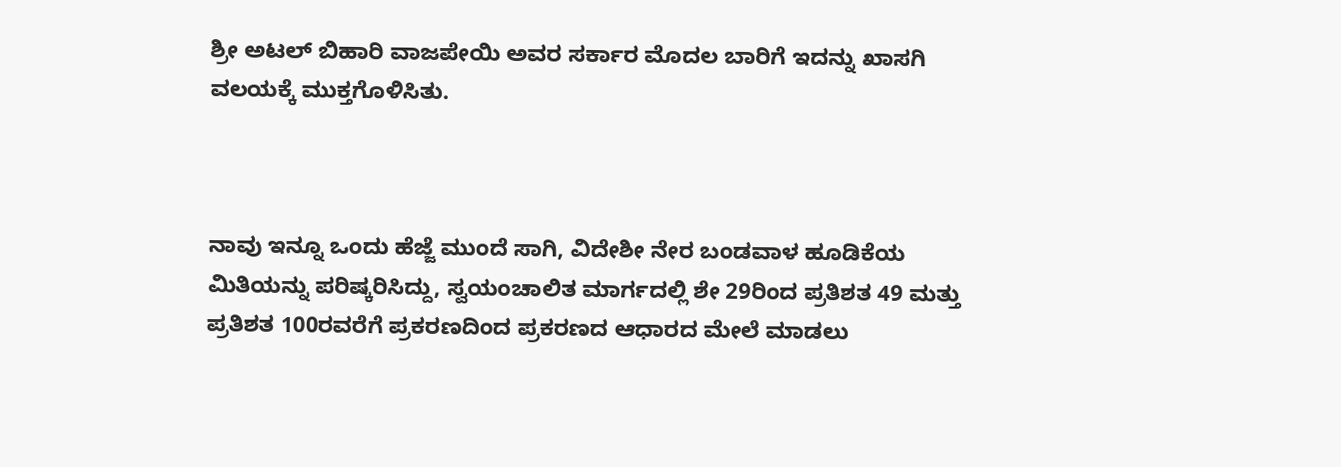ಶ್ರೀ ಅಟಲ್ ಬಿಹಾರಿ ವಾಜಪೇಯಿ ಅವರ ಸರ್ಕಾರ ಮೊದಲ ಬಾರಿಗೆ ಇದನ್ನು ಖಾಸಗಿ ವಲಯಕ್ಕೆ ಮುಕ್ತಗೊಳಿಸಿತು.



ನಾವು ಇನ್ನೂ ಒಂದು ಹೆಜ್ಜೆ ಮುಂದೆ ಸಾಗಿ, ವಿದೇಶೀ ನೇರ ಬಂಡವಾಳ ಹೂಡಿಕೆಯ ಮಿತಿಯನ್ನು ಪರಿಷ್ಕರಿಸಿದ್ದು, ಸ್ವಯಂಚಾಲಿತ ಮಾರ್ಗದಲ್ಲಿ ಶೇ 29ರಿಂದ ಪ್ರತಿಶತ 49 ಮತ್ತು ಪ್ರತಿಶತ 100ರವರೆಗೆ ಪ್ರಕರಣದಿಂದ ಪ್ರಕರಣದ ಆಧಾರದ ಮೇಲೆ ಮಾಡಲು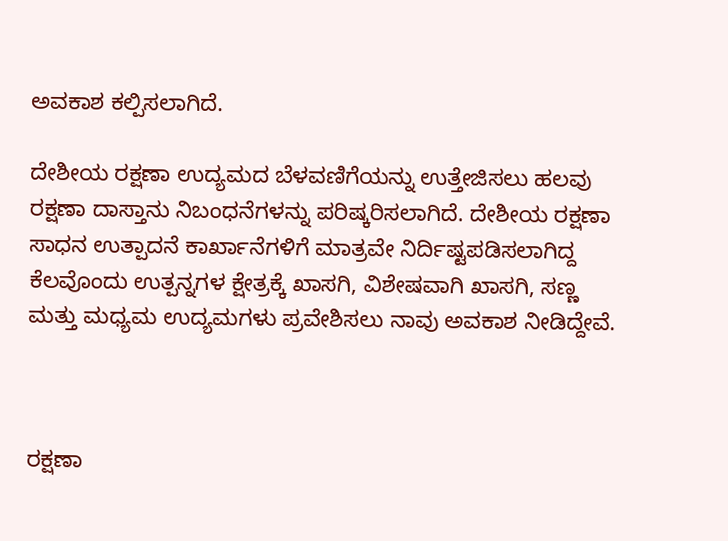ಅವಕಾಶ ಕಲ್ಪಿಸಲಾಗಿದೆ.

ದೇಶೀಯ ರಕ್ಷಣಾ ಉದ್ಯಮದ ಬೆಳವಣಿಗೆಯನ್ನು ಉತ್ತೇಜಿಸಲು ಹಲವು  ರಕ್ಷಣಾ ದಾಸ್ತಾನು ನಿಬಂಧನೆಗಳನ್ನು ಪರಿಷ್ಕರಿಸಲಾಗಿದೆ. ದೇಶೀಯ ರಕ್ಷಣಾ ಸಾಧನ ಉತ್ಪಾದನೆ ಕಾರ್ಖಾನೆಗಳಿಗೆ ಮಾತ್ರವೇ ನಿರ್ದಿಷ್ಟಪಡಿಸಲಾಗಿದ್ದ ಕೆಲವೊಂದು ಉತ್ಪನ್ನಗಳ ಕ್ಷೇತ್ರಕ್ಕೆ ಖಾಸಗಿ, ವಿಶೇಷವಾಗಿ ಖಾಸಗಿ, ಸಣ್ಣ ಮತ್ತು ಮಧ್ಯಮ ಉದ್ಯಮಗಳು ಪ್ರವೇಶಿಸಲು ನಾವು ಅವಕಾಶ ನೀಡಿದ್ದೇವೆ.



ರಕ್ಷಣಾ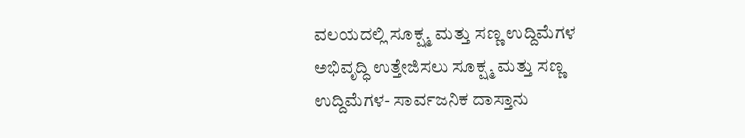ವಲಯದಲ್ಲಿ ಸೂಕ್ಷ್ಮ ಮತ್ತು ಸಣ್ಣ ಉದ್ದಿಮೆಗಳ ಅಭಿವೃದ್ಧಿ ಉತ್ತೇಜಿಸಲು ಸೂಕ್ಷ್ಮ ಮತ್ತು ಸಣ್ಣ ಉದ್ದಿಮೆಗಳ- ಸಾರ್ವಜನಿಕ ದಾಸ್ತಾನು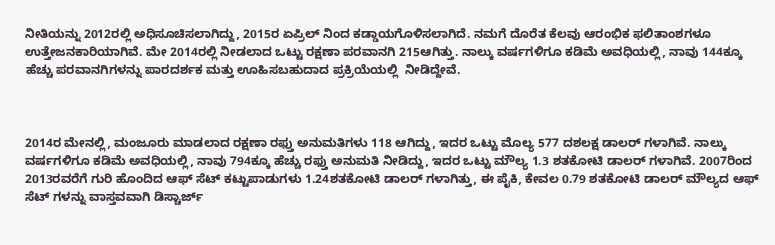ನೀತಿಯನ್ನು 2012ರಲ್ಲಿ ಅಧಿಸೂಚಿಸಲಾಗಿದ್ದು, 2015ರ ಏಪ್ರಿಲ್ ನಿಂದ ಕಡ್ಡಾಯಗೊಳಿಸಲಾಗಿದೆ. ನಮಗೆ ದೊರೆತ ಕೆಲವು ಆರಂಭಿಕ ಫಲಿತಾಂಶಗಳೂ ಉತ್ತೇಜನಕಾರಿಯಾಗಿವೆ. ಮೇ 2014ರಲ್ಲಿ ನೀಡಲಾದ ಒಟ್ಟು ರಕ್ಷಣಾ ಪರವಾನಗಿ 215ಆಗಿತ್ತು. ನಾಲ್ಕು ವರ್ಷಗಳಿಗೂ ಕಡಿಮೆ ಅವಧಿಯಲ್ಲಿ, ನಾವು 144ಕ್ಕೂ ಹೆಚ್ಚು ಪರವಾನಗಿಗಳನ್ನು ಪಾರದರ್ಶಕ ಮತ್ತು ಊಹಿಸಬಹುದಾದ ಪ್ರಕ್ರಿಯೆಯಲ್ಲಿ  ನೀಡಿದ್ದೇವೆ.



2014ರ ಮೇನಲ್ಲಿ, ಮಂಜೂರು ಮಾಡಲಾದ ರಕ್ಷಣಾ ರಫ್ತು ಅನುಮತಿಗಳು 118 ಆಗಿದ್ದು, ಇದರ ಒಟ್ಟು ಮೊಲ್ಯ 577 ದಶಲಕ್ಷ ಡಾಲರ್ ಗಳಾಗಿವೆ. ನಾಲ್ಕು ವರ್ಷಗಳಿಗೂ ಕಡಿಮೆ ಅವಧಿಯಲ್ಲಿ, ನಾವು 794ಕ್ಕೂ ಹೆಚ್ಚು ರಫ್ತು ಅನುಮತಿ ನೀಡಿದ್ದು, ಇದರ ಒಟ್ಟು ಮೌಲ್ಯ 1.3 ಶತಕೋಟಿ ಡಾಲರ್ ಗಳಾಗಿವೆ. 2007ರಿಂದ 2013ರವರೆಗೆ ಗುರಿ ಹೊಂದಿದ ಆಫ್ ಸೆಟ್ ಕಟ್ಟುಪಾಡುಗಳು 1.24ಶತಕೋಟಿ ಡಾಲರ್ ಗಳಾಗಿತ್ತು, ಈ ಪೈಕಿ, ಕೇವಲ 0.79 ಶತಕೋಟಿ ಡಾಲರ್ ಮೌಲ್ಯದ ಆಫ್ ಸೆಟ್ ಗಳನ್ನು ವಾಸ್ತವವಾಗಿ ಡಿಸ್ಚಾರ್ಜ್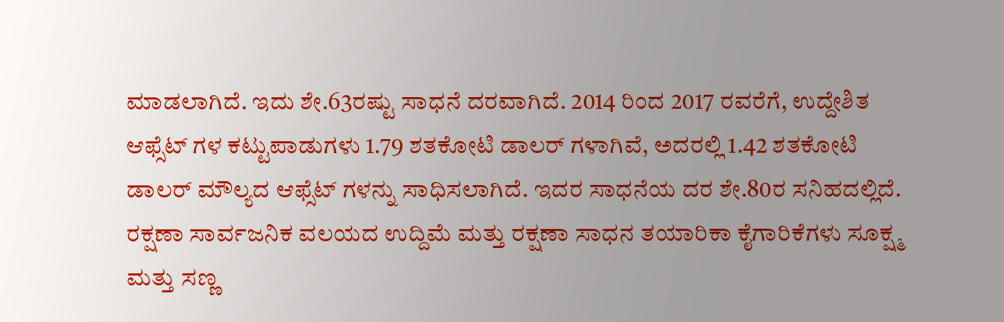ಮಾಡಲಾಗಿದೆ. ಇದು ಶೇ.63ರಷ್ಟು ಸಾಧನೆ ದರವಾಗಿದೆ. 2014 ರಿಂದ 2017 ರವರೆಗೆ, ಉದ್ದೇಶಿತ ಆಫ್ಸೆಟ್ ಗಳ ಕಟ್ಟುಪಾಡುಗಳು 1.79 ಶತಕೋಟಿ ಡಾಲರ್ ಗಳಾಗಿವೆ, ಅದರಲ್ಲಿ 1.42 ಶತಕೋಟಿ ಡಾಲರ್ ಮೌಲ್ಯದ ಆಫ್ಸೆಟ್ ಗಳನ್ನು ಸಾಧಿಸಲಾಗಿದೆ. ಇದರ ಸಾಧನೆಯ ದರ ಶೇ.80ರ ಸನಿಹದಲ್ಲಿದೆ. ರಕ್ಷಣಾ ಸಾರ್ವಜನಿಕ ವಲಯದ ಉದ್ದಿಮೆ ಮತ್ತು ರಕ್ಷಣಾ ಸಾಧನ ತಯಾರಿಕಾ ಕೈಗಾರಿಕೆಗಳು ಸೂಕ್ಷ್ಮ ಮತ್ತು ಸಣ್ಣ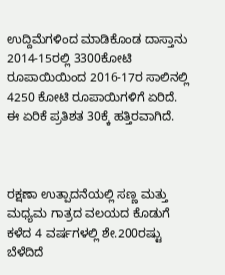ಉದ್ದಿಮೆಗಳಿಂದ ಮಾಡಿಕೊಂಡ ದಾಸ್ತಾನು 2014-15ರಲ್ಲಿ 3300ಕೋಟಿ ರೂಪಾಯಿಯಿಂದ 2016-17ರ ಸಾಲಿನಲ್ಲಿ 4250 ಕೋಟಿ ರೂಪಾಯಿಗಳಿಗೆ ಏರಿದೆ.  ಈ ಏರಿಕೆ ಪ್ರತಿಶತ 30ಕ್ಕೆ ಹತ್ತಿರವಾಗಿದೆ.



ರಕ್ಷಣಾ ಉತ್ಪಾದನೆಯಲ್ಲಿ ಸಣ್ಣ ಮತ್ತು ಮಧ್ಯಮ ಗಾತ್ರದ ವಲಯದ ಕೊಡುಗೆ ಕಳೆದ 4 ವರ್ಷಗಳಲ್ಲಿ ಶೇ.200ರಷ್ಟು ಬೆಳೆದಿದೆ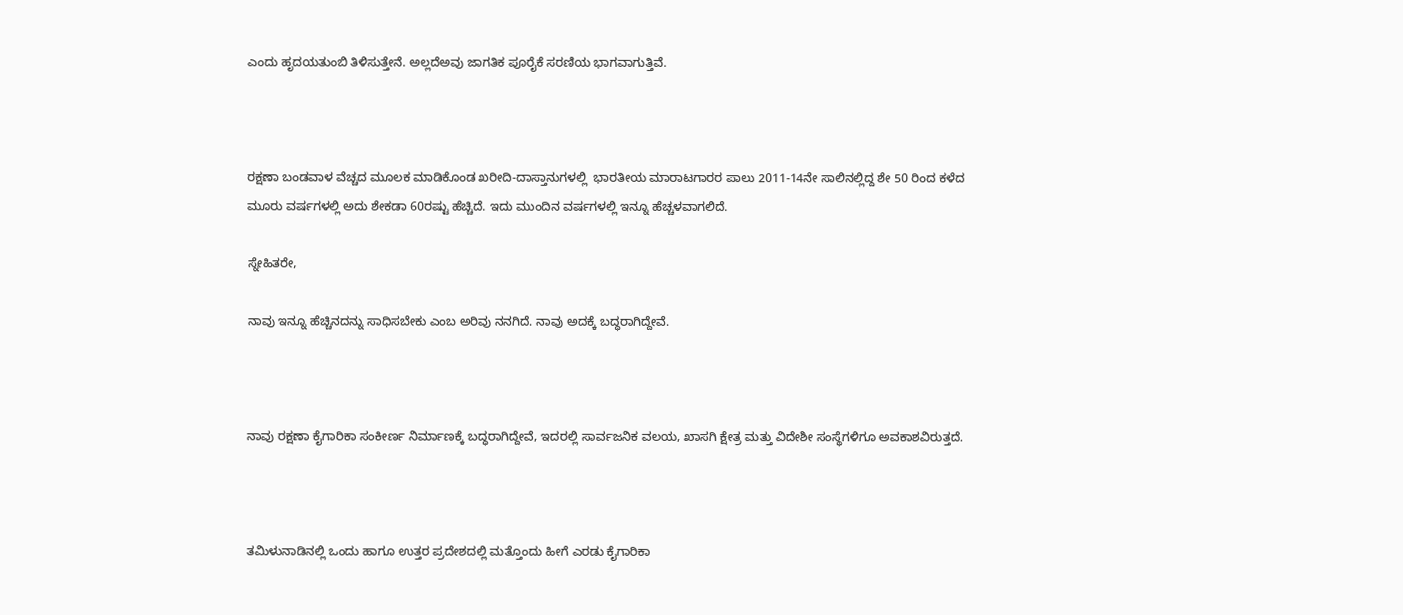ಎಂದು ಹೃದಯತುಂಬಿ ತಿಳಿಸುತ್ತೇನೆ. ಅಲ್ಲದೆಅವು ಜಾಗತಿಕ ಪೂರೈಕೆ ಸರಣಿಯ ಭಾಗವಾಗುತ್ತಿವೆ.



ರಕ್ಷಣಾ ಬಂಡವಾಳ ವೆಚ್ಚದ ಮೂಲಕ ಮಾಡಿಕೊಂಡ ಖರೀದಿ-ದಾಸ್ತಾನುಗಳಲ್ಲಿ  ಭಾರತೀಯ ಮಾರಾಟಗಾರರ ಪಾಲು 2011-14ನೇ ಸಾಲಿನಲ್ಲಿದ್ದ ಶೇ 50 ರಿಂದ ಕಳೆದ ಮೂರು ವರ್ಷಗಳಲ್ಲಿ ಅದು ಶೇಕಡಾ 60ರಷ್ಟು ಹೆಚ್ಚಿದೆ. ಇದು ಮುಂದಿನ ವರ್ಷಗಳಲ್ಲಿ ಇನ್ನೂ ಹೆಚ್ಚಳವಾಗಲಿದೆ.

ಸ್ನೇಹಿತರೇ,

ನಾವು ಇನ್ನೂ ಹೆಚ್ಚಿನದನ್ನು ಸಾಧಿಸಬೇಕು ಎಂಬ ಅರಿವು ನನಗಿದೆ. ನಾವು ಅದಕ್ಕೆ ಬದ್ಧರಾಗಿದ್ದೇವೆ.



ನಾವು ರಕ್ಷಣಾ ಕೈಗಾರಿಕಾ ಸಂಕೀರ್ಣ ನಿರ್ಮಾಣಕ್ಕೆ ಬದ್ಧರಾಗಿದ್ದೇವೆ, ಇದರಲ್ಲಿ ಸಾರ್ವಜನಿಕ ವಲಯ, ಖಾಸಗಿ ಕ್ಷೇತ್ರ ಮತ್ತು ವಿದೇಶೀ ಸಂಸ್ಥೆಗಳಿಗೂ ಅವಕಾಶವಿರುತ್ತದೆ.



ತಮಿಳುನಾಡಿನಲ್ಲಿ ಒಂದು ಹಾಗೂ ಉತ್ತರ ಪ್ರದೇಶದಲ್ಲಿ ಮತ್ತೊಂದು ಹೀಗೆ ಎರಡು ಕೈಗಾರಿಕಾ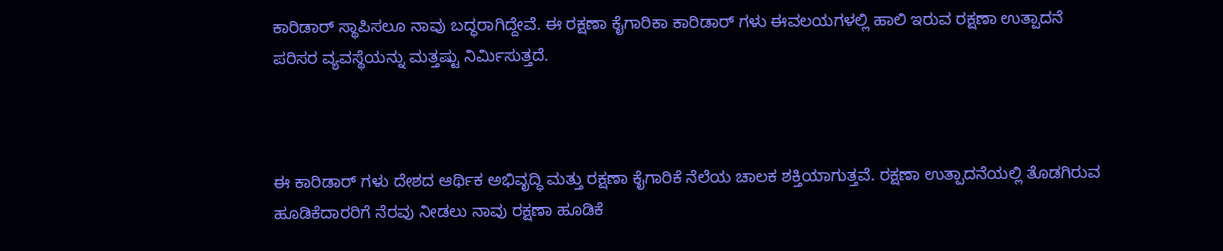ಕಾರಿಡಾರ್ ಸ್ಥಾಪಿಸಲೂ ನಾವು ಬದ್ಧರಾಗಿದ್ದೇವೆ. ಈ ರಕ್ಷಣಾ ಕೈಗಾರಿಕಾ ಕಾರಿಡಾರ್ ಗಳು ಈವಲಯಗಳಲ್ಲಿ ಹಾಲಿ ಇರುವ ರಕ್ಷಣಾ ಉತ್ಪಾದನೆ ಪರಿಸರ ವ್ಯವಸ್ಥೆಯನ್ನು ಮತ್ತಷ್ಟು ನಿರ್ಮಿಸುತ್ತದೆ.



ಈ ಕಾರಿಡಾರ್ ಗಳು ದೇಶದ ಆರ್ಥಿಕ ಅಭಿವೃದ್ಧಿ ಮತ್ತು ರಕ್ಷಣಾ ಕೈಗಾರಿಕೆ ನೆಲೆಯ ಚಾಲಕ ಶಕ್ತಿಯಾಗುತ್ತವೆ. ರಕ್ಷಣಾ ಉತ್ಪಾದನೆಯಲ್ಲಿ ತೊಡಗಿರುವ ಹೂಡಿಕೆದಾರರಿಗೆ ನೆರವು ನೀಡಲು ನಾವು ರಕ್ಷಣಾ ಹೂಡಿಕೆ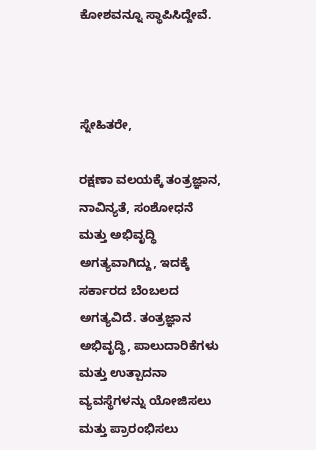ಕೋಶವನ್ನೂ ಸ್ಥಾಪಿಸಿದ್ದೇವೆ.



ಸ್ನೇಹಿತರೇ,

ರಕ್ಷಣಾ ವಲಯಕ್ಕೆ ತಂತ್ರಜ್ಞಾನ, ನಾವಿನ್ಯತೆ, ಸಂಶೋಧನೆ ಮತ್ತು ಅಭಿವೃದ್ಧಿ ಅಗತ್ಯವಾಗಿದ್ದು, ಇದಕ್ಕೆ ಸರ್ಕಾರದ ಬೆಂಬಲದ ಅಗತ್ಯವಿದೆ. ತಂತ್ರಜ್ಞಾನ ಅಭಿವೃದ್ಧಿ, ಪಾಲುದಾರಿಕೆಗಳು ಮತ್ತು ಉತ್ಪಾದನಾ ವ್ಯವಸ್ಥೆಗಳನ್ನು ಯೋಜಿಸಲು ಮತ್ತು ಪ್ರಾರಂಭಿಸಲು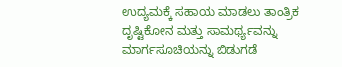ಉದ್ಯಮಕ್ಕೆ ಸಹಾಯ ಮಾಡಲು ತಾಂತ್ರಿಕ ದೃಷ್ಟಿಕೋನ ಮತ್ತು ಸಾಮರ್ಥ್ಯವನ್ನು ಮಾರ್ಗಸೂಚಿಯನ್ನು ಬಿಡುಗಡೆ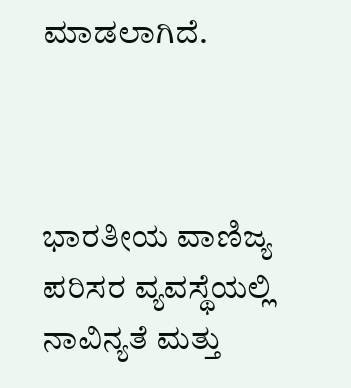ಮಾಡಲಾಗಿದೆ.



ಭಾರತೀಯ ವಾಣಿಜ್ಯ  ಪರಿಸರ ವ್ಯವಸ್ಥೆಯಲ್ಲಿ ನಾವಿನ್ಯತೆ ಮತ್ತು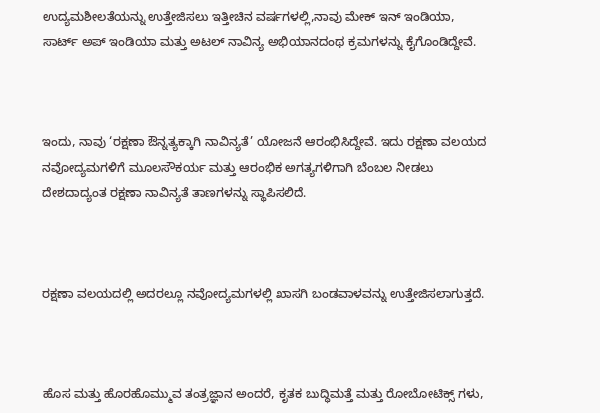ಉದ್ಯಮಶೀಲತೆಯನ್ನು ಉತ್ತೇಜಿಸಲು ಇತ್ತೀಚಿನ ವರ್ಷಗಳಲ್ಲಿ,ನಾವು ಮೇಕ್ ಇನ್ ಇಂಡಿಯಾ, ಸಾರ್ಟ್ ಅಪ್ ಇಂಡಿಯಾ ಮತ್ತು ಅಟಲ್ ನಾವಿನ್ಯ ಅಭಿಯಾನದಂಥ ಕ್ರಮಗಳನ್ನು ಕೈಗೊಂಡಿದ್ದೇವೆ.



ಇಂದು, ನಾವು ‘ರಕ್ಷಣಾ ಔನ್ನತ್ಯಕ್ಕಾಗಿ ನಾವಿನ್ಯತೆ’ ಯೋಜನೆ ಆರಂಭಿಸಿದ್ದೇವೆ. ಇದು ರಕ್ಷಣಾ ವಲಯದ ನವೋದ್ಯಮಗಳಿಗೆ ಮೂಲಸೌಕರ್ಯ ಮತ್ತು ಆರಂಭಿಕ ಅಗತ್ಯಗಳಿಗಾಗಿ ಬೆಂಬಲ ನೀಡಲು ದೇಶದಾದ್ಯಂತ ರಕ್ಷಣಾ ನಾವಿನ್ಯತೆ ತಾಣಗಳನ್ನು ಸ್ಥಾಪಿಸಲಿದೆ.



ರಕ್ಷಣಾ ವಲಯದಲ್ಲಿ ಅದರಲ್ಲೂ ನವೋದ್ಯಮಗಳಲ್ಲಿ ಖಾಸಗಿ ಬಂಡವಾಳವನ್ನು ಉತ್ತೇಜಿಸಲಾಗುತ್ತದೆ.



ಹೊಸ ಮತ್ತು ಹೊರಹೊಮ್ಮುವ ತಂತ್ರಜ್ಞಾನ ಅಂದರೆ, ಕೃತಕ ಬುದ್ಧಿಮತ್ತೆ ಮತ್ತು ರೋಬೋಟಿಕ್ಸ್ ಗಳು,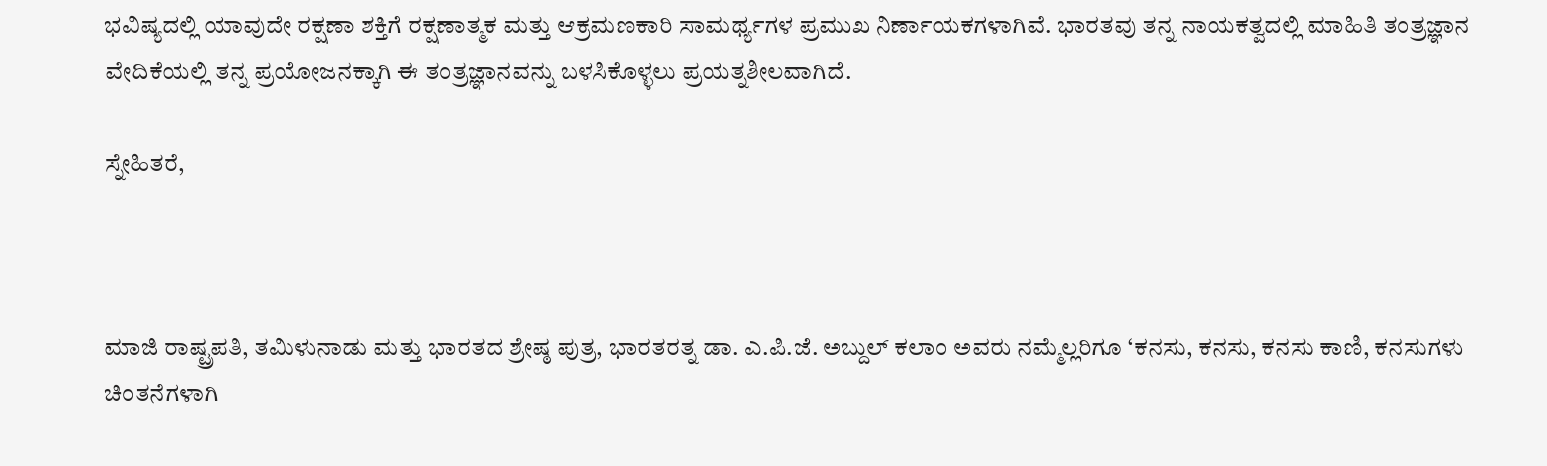ಭವಿಷ್ಯದಲ್ಲಿ ಯಾವುದೇ ರಕ್ಷಣಾ ಶಕ್ತಿಗೆ ರಕ್ಷಣಾತ್ಮಕ ಮತ್ತು ಆಕ್ರಮಣಕಾರಿ ಸಾಮರ್ಥ್ಯಗಳ ಪ್ರಮುಖ ನಿರ್ಣಾಯಕಗಳಾಗಿವೆ. ಭಾರತವು ತನ್ನ ನಾಯಕತ್ವದಲ್ಲಿ ಮಾಹಿತಿ ತಂತ್ರಜ್ಞಾನ ವೇದಿಕೆಯಲ್ಲಿ ತನ್ನ ಪ್ರಯೋಜನಕ್ಕಾಗಿ ಈ ತಂತ್ರಜ್ಞಾನವನ್ನು ಬಳಸಿಕೊಳ್ಳಲು ಪ್ರಯತ್ನಶೀಲವಾಗಿದೆ.

ಸ್ನೇಹಿತರೆ,



ಮಾಜಿ ರಾಷ್ಟ್ರಪತಿ, ತಮಿಳುನಾಡು ಮತ್ತು ಭಾರತದ ಶ್ರೇಷ್ಠ ಪುತ್ರ, ಭಾರತರತ್ನ ಡಾ. ಎ.ಪಿ.ಜೆ. ಅಬ್ದುಲ್ ಕಲಾಂ ಅವರು ನಮ್ಮೆಲ್ಲರಿಗೂ ‘ಕನಸು, ಕನಸು, ಕನಸು ಕಾಣಿ, ಕನಸುಗಳು ಚಿಂತನೆಗಳಾಗಿ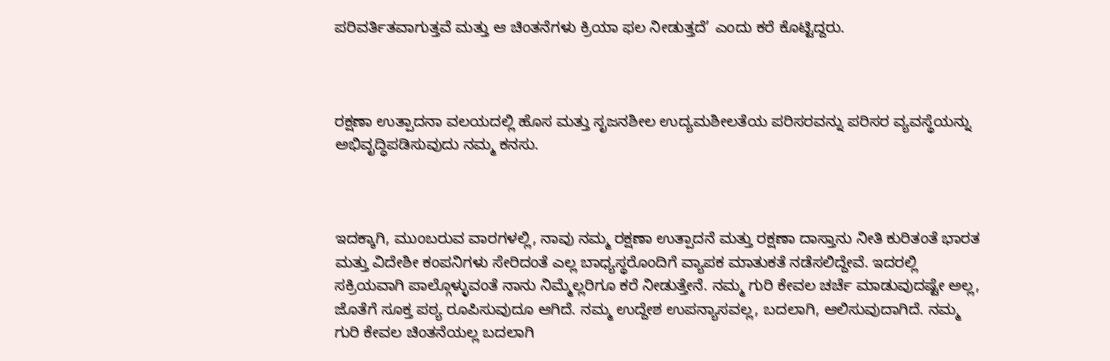ಪರಿವರ್ತಿತವಾಗುತ್ತವೆ ಮತ್ತು ಆ ಚಿಂತನೆಗಳು ಕ್ರಿಯಾ ಫಲ ನೀಡುತ್ತದೆ’ ಎಂದು ಕರೆ ಕೊಟ್ಟಿದ್ದರು.



ರಕ್ಷಣಾ ಉತ್ಪಾದನಾ ವಲಯದಲ್ಲಿ ಹೊಸ ಮತ್ತು ಸೃಜನಶೀಲ ಉದ್ಯಮಶೀಲತೆಯ ಪರಿಸರವನ್ನು ಪರಿಸರ ವ್ಯವಸ್ಥೆಯನ್ನು ಅಭಿವೃದ್ಧಿಪಡಿಸುವುದು ನಮ್ಮ ಕನಸು.



ಇದಕ್ಕಾಗಿ, ಮುಂಬರುವ ವಾರಗಳಲ್ಲಿ, ನಾವು ನಮ್ಮ ರಕ್ಷಣಾ ಉತ್ಪಾದನೆ ಮತ್ತು ರಕ್ಷಣಾ ದಾಸ್ತಾನು ನೀತಿ ಕುರಿತಂತೆ ಭಾರತ ಮತ್ತು ವಿದೇಶೀ ಕಂಪನಿಗಳು ಸೇರಿದಂತೆ ಎಲ್ಲ ಬಾಧ್ಯಸ್ಥರೊಂದಿಗೆ ವ್ಯಾಪಕ ಮಾತುಕತೆ ನಡೆಸಲಿದ್ದೇವೆ. ಇದರಲ್ಲಿ ಸಕ್ರಿಯವಾಗಿ ಪಾಲ್ಗೊಳ್ಳುವಂತೆ ನಾನು ನಿಮ್ಮೆಲ್ಲರಿಗೂ ಕರೆ ನೀಡುತ್ತೇನೆ. ನಮ್ಮ ಗುರಿ ಕೇವಲ ಚರ್ಚೆ ಮಾಡುವುದಷ್ಟೇ ಅಲ್ಲ, ಜೊತೆಗೆ ಸೂಕ್ತ ಪಠ್ಯ ರೂಪಿಸುವುದೂ ಆಗಿದೆ. ನಮ್ಮ ಉದ್ದೇಶ ಉಪನ್ಯಾಸವಲ್ಲ, ಬದಲಾಗಿ, ಆಲಿಸುವುದಾಗಿದೆ. ನಮ್ಮ ಗುರಿ ಕೇವಲ ಚಿಂತನೆಯಲ್ಲ ಬದಲಾಗಿ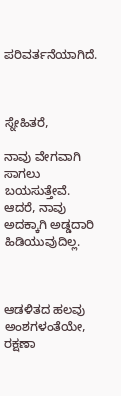ಪರಿವರ್ತನೆಯಾಗಿದೆ.



ಸ್ನೇಹಿತರೆ,

ನಾವು ವೇಗವಾಗಿ ಸಾಗಲು ಬಯಸುತ್ತೇವೆ. ಆದರೆ, ನಾವು ಅದಕ್ಕಾಗಿ ಅಡ್ಡದಾರಿ ಹಿಡಿಯುವುದಿಲ್ಲ.



ಆಡಳಿತದ ಹಲವು ಅಂಶಗಳಂತೆಯೇ, ರಕ್ಷಣಾ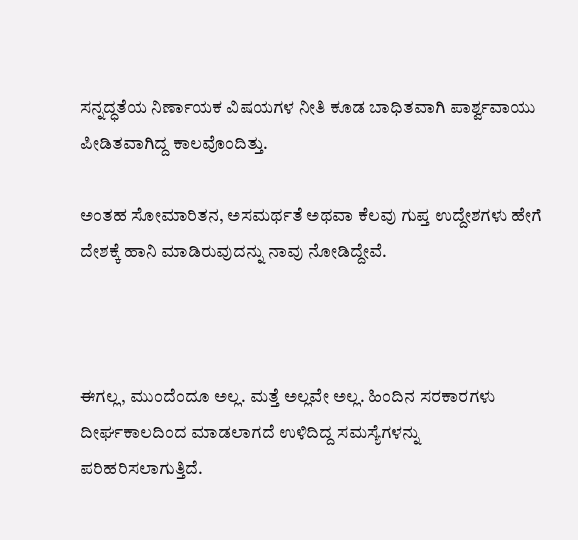ಸನ್ನದ್ಧತೆಯ ನಿರ್ಣಾಯಕ ವಿಷಯಗಳ ನೀತಿ ಕೂಡ ಬಾಧಿತವಾಗಿ ಪಾರ್ಶ್ವವಾಯು ಪೀಡಿತವಾಗಿದ್ದ ಕಾಲವೊಂದಿತ್ತು.

ಅಂತಹ ಸೋಮಾರಿತನ, ಅಸಮರ್ಥತೆ ಅಥವಾ ಕೆಲವು ಗುಪ್ತ ಉದ್ದೇಶಗಳು ಹೇಗೆ ದೇಶಕ್ಕೆ ಹಾನಿ ಮಾಡಿರುವುದನ್ನು ನಾವು ನೋಡಿದ್ದೇವೆ.



ಈಗಲ್ಲ, ಮುಂದೆಂದೂ ಅಲ್ಲ. ಮತ್ತೆ ಅಲ್ಲವೇ ಅಲ್ಲ. ಹಿಂದಿನ ಸರಕಾರಗಳು ದೀರ್ಘಕಾಲದಿಂದ ಮಾಡಲಾಗದೆ ಉಳಿದಿದ್ದ ಸಮಸ್ಯೆಗಳನ್ನು ಪರಿಹರಿಸಲಾಗುತ್ತಿದೆ.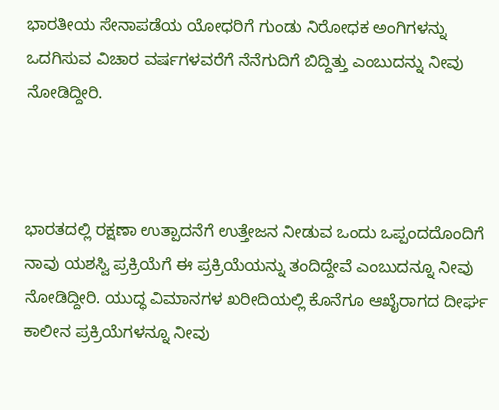ಭಾರತೀಯ ಸೇನಾಪಡೆಯ ಯೋಧರಿಗೆ ಗುಂಡು ನಿರೋಧಕ ಅಂಗಿಗಳನ್ನು ಒದಗಿಸುವ ವಿಚಾರ ವರ್ಷಗಳವರೆಗೆ ನೆನೆಗುದಿಗೆ ಬಿದ್ದಿತ್ತು ಎಂಬುದನ್ನು ನೀವು ನೋಡಿದ್ದೀರಿ.



ಭಾರತದಲ್ಲಿ ರಕ್ಷಣಾ ಉತ್ಪಾದನೆಗೆ ಉತ್ತೇಜನ ನೀಡುವ ಒಂದು ಒಪ್ಪಂದದೊಂದಿಗೆ ನಾವು ಯಶಸ್ವಿ ಪ್ರಕ್ರಿಯೆಗೆ ಈ ಪ್ರಕ್ರಿಯೆಯನ್ನು ತಂದಿದ್ದೇವೆ ಎಂಬುದನ್ನೂ ನೀವು ನೋಡಿದ್ದೀರಿ. ಯುದ್ಧ ವಿಮಾನಗಳ ಖರೀದಿಯಲ್ಲಿ ಕೊನೆಗೂ ಆಖೈರಾಗದ ದೀರ್ಘ ಕಾಲೀನ ಪ್ರಕ್ರಿಯೆಗಳನ್ನೂ ನೀವು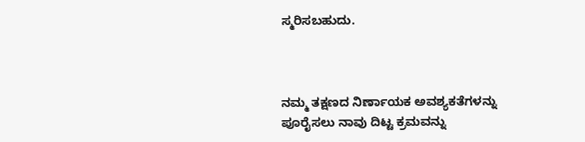ಸ್ಮರಿಸಬಹುದು.



ನಮ್ಮ ತಕ್ಷಣದ ನಿರ್ಣಾಯಕ ಅವಶ್ಯಕತೆಗಳನ್ನು ಪೂರೈಸಲು ನಾವು ದಿಟ್ಟ ಕ್ರಮವನ್ನು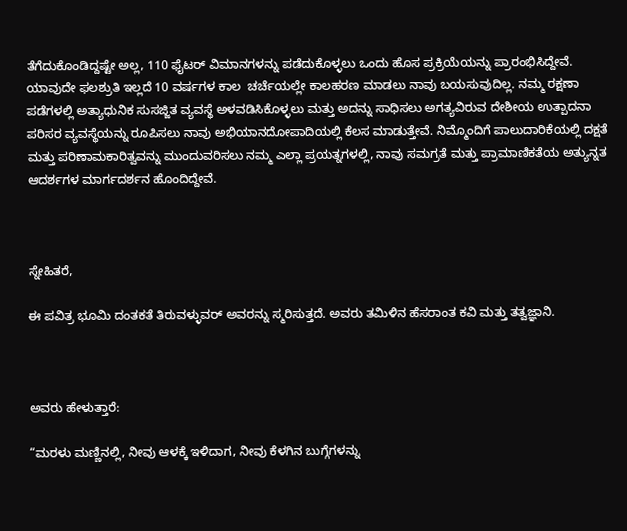ತೆಗೆದುಕೊಂಡಿದ್ದಷ್ಟೇ ಅಲ್ಲ, 110 ಫೈಟರ್ ವಿಮಾನಗಳನ್ನು ಪಡೆದುಕೊಳ್ಳಲು ಒಂದು ಹೊಸ ಪ್ರಕ್ರಿಯೆಯನ್ನು ಪ್ರಾರಂಭಿಸಿದ್ದೇವೆ. ಯಾವುದೇ ಫಲಶ್ರುತಿ ಇಲ್ಲದೆ 10 ವರ್ಷಗಳ ಕಾಲ  ಚರ್ಚೆಯಲ್ಲೇ ಕಾಲಹರಣ ಮಾಡಲು ನಾವು ಬಯಸುವುದಿಲ್ಲ. ನಮ್ಮ ರಕ್ಷಣಾ ಪಡೆಗಳಲ್ಲಿ ಅತ್ಯಾಧುನಿಕ ಸುಸಜ್ಜಿತ ವ್ಯವಸ್ಥೆ ಅಳವಡಿಸಿಕೊಳ್ಳಲು ಮತ್ತು ಅದನ್ನು ಸಾಧಿಸಲು ಅಗತ್ಯವಿರುವ ದೇಶೀಯ ಉತ್ಪಾದನಾ ಪರಿಸರ ವ್ಯವಸ್ಥೆಯನ್ನು ರೂಪಿಸಲು ನಾವು ಅಭಿಯಾನದೋಪಾದಿಯಲ್ಲಿ ಕೆಲಸ ಮಾಡುತ್ತೇವೆ. ನಿಮ್ಮೊಂದಿಗೆ ಪಾಲುದಾರಿಕೆಯಲ್ಲಿ ದಕ್ಷತೆ ಮತ್ತು ಪರಿಣಾಮಕಾರಿತ್ವವನ್ನು ಮುಂದುವರಿಸಲು ನಮ್ಮ ಎಲ್ಲಾ ಪ್ರಯತ್ನಗಳಲ್ಲಿ, ನಾವು ಸಮಗ್ರತೆ ಮತ್ತು ಪ್ರಾಮಾಣಿಕತೆಯ ಅತ್ಯುನ್ನತ ಆದರ್ಶಗಳ ಮಾರ್ಗದರ್ಶನ ಹೊಂದಿದ್ದೇವೆ.



ಸ್ನೇಹಿತರೆ,

ಈ ಪವಿತ್ರ ಭೂಮಿ ದಂತಕತೆ ತಿರುವಳ್ಳುವರ್ ಅವರನ್ನು ಸ್ಮರಿಸುತ್ತದೆ. ಅವರು ತಮಿಳಿನ ಹೆಸರಾಂತ ಕವಿ ಮತ್ತು ತತ್ವಜ್ಞಾನಿ.



ಅವರು ಹೇಳುತ್ತಾರೆ:

“ಮರಳು ಮಣ್ಣಿನಲ್ಲಿ, ನೀವು ಆಳಕ್ಕೆ ಇಳಿದಾಗ, ನೀವು ಕೆಳಗಿನ ಬುಗ್ಗೆಗಳನ್ನು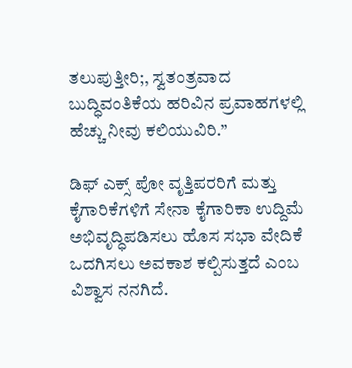ತಲುಪುತ್ತೀರಿ;, ಸ್ವತಂತ್ರವಾದ ಬುದ್ಧಿವಂತಿಕೆಯ ಹರಿವಿನ ಪ್ರವಾಹಗಳಲ್ಲಿ ಹೆಚ್ಚು ನೀವು ಕಲಿಯುವಿರಿ.”

ಡಿಫ್ ಎಕ್ಸ್ ಪೋ ವೃತ್ತಿಪರರಿಗೆ ಮತ್ತು ಕೈಗಾರಿಕೆಗಳಿಗೆ ಸೇನಾ ಕೈಗಾರಿಕಾ ಉದ್ದಿಮೆ ಅಭಿವೃದ್ಧಿಪಡಿಸಲು ಹೊಸ ಸಭಾ ವೇದಿಕೆ ಒದಗಿಸಲು ಅವಕಾಶ ಕಲ್ಪಿಸುತ್ತದೆ ಎಂಬ ವಿಶ್ವಾಸ ನನಗಿದೆ.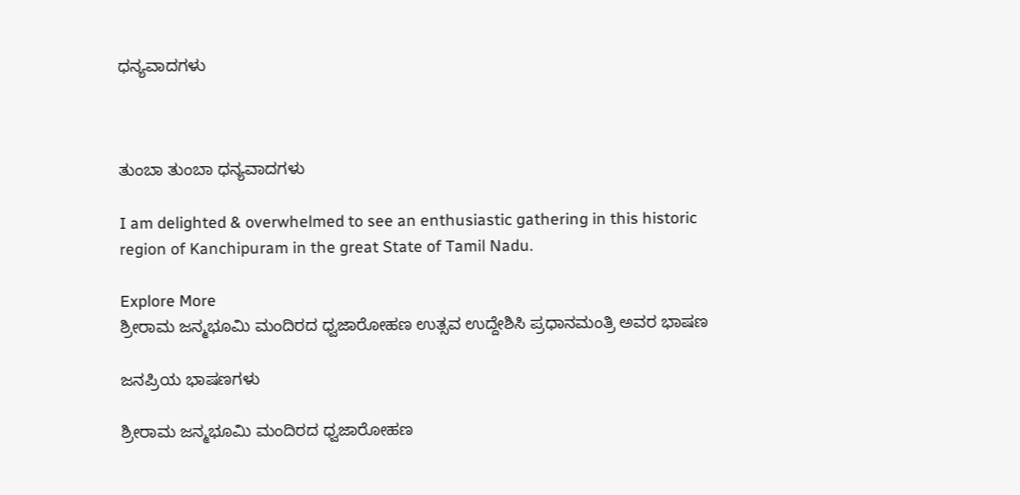ಧನ್ಯವಾದಗಳು



ತುಂಬಾ ತುಂಬಾ ಧನ್ಯವಾದಗಳು

I am delighted & overwhelmed to see an enthusiastic gathering in this historic region of Kanchipuram in the great State of Tamil Nadu.

Explore More
ಶ್ರೀರಾಮ ಜನ್ಮಭೂಮಿ ಮಂದಿರದ ಧ್ವಜಾರೋಹಣ ಉತ್ಸವ ಉದ್ದೇಶಿಸಿ ಪ್ರಧಾನಮಂತ್ರಿ ಅವರ ಭಾಷಣ

ಜನಪ್ರಿಯ ಭಾಷಣಗಳು

ಶ್ರೀರಾಮ ಜನ್ಮಭೂಮಿ ಮಂದಿರದ ಧ್ವಜಾರೋಹಣ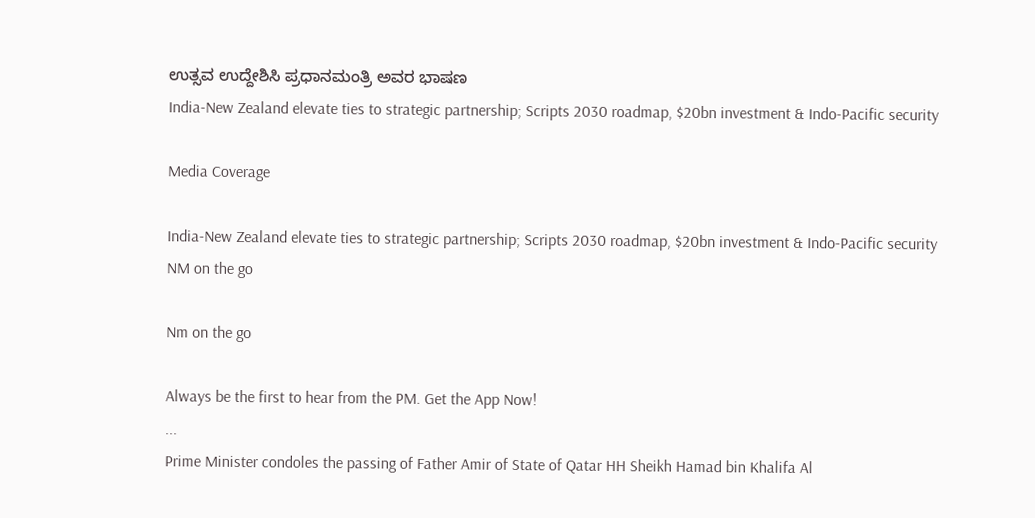ಉತ್ಸವ ಉದ್ದೇಶಿಸಿ ಪ್ರಧಾನಮಂತ್ರಿ ಅವರ ಭಾಷಣ
India-New Zealand elevate ties to strategic partnership; Scripts 2030 roadmap, $20bn investment & Indo-Pacific security

Media Coverage

India-New Zealand elevate ties to strategic partnership; Scripts 2030 roadmap, $20bn investment & Indo-Pacific security
NM on the go

Nm on the go

Always be the first to hear from the PM. Get the App Now!
...
Prime Minister condoles the passing of Father Amir of State of Qatar HH Sheikh Hamad bin Khalifa Al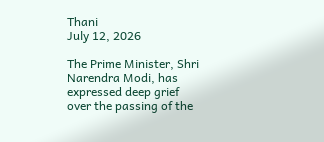Thani
July 12, 2026

The Prime Minister, Shri Narendra Modi, has expressed deep grief over the passing of the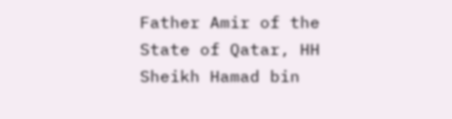Father Amir of the State of Qatar, HH Sheikh Hamad bin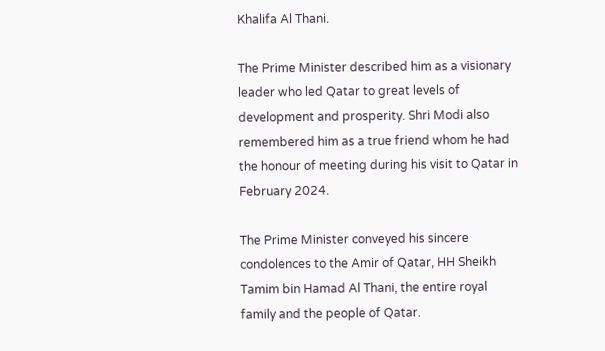Khalifa Al Thani.

The Prime Minister described him as a visionary leader who led Qatar to great levels of development and prosperity. Shri Modi also remembered him as a true friend whom he had the honour of meeting during his visit to Qatar in February 2024.

The Prime Minister conveyed his sincere condolences to the Amir of Qatar, HH Sheikh Tamim bin Hamad Al Thani, the entire royal family and the people of Qatar.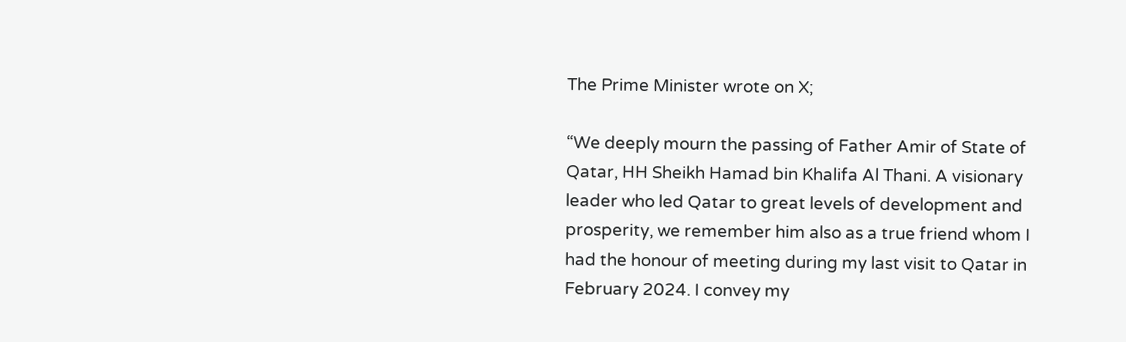The Prime Minister wrote on X;

“We deeply mourn the passing of Father Amir of State of Qatar, HH Sheikh Hamad bin Khalifa Al Thani. A visionary leader who led Qatar to great levels of development and prosperity, we remember him also as a true friend whom I had the honour of meeting during my last visit to Qatar in February 2024. I convey my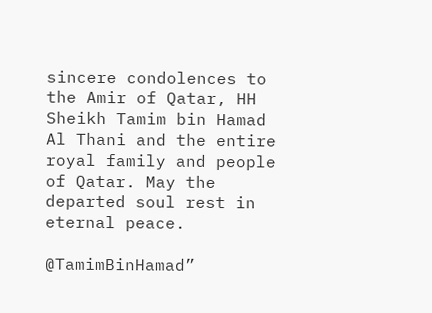sincere condolences to the Amir of Qatar, HH Sheikh Tamim bin Hamad Al Thani and the entire royal family and people of Qatar. May the departed soul rest in eternal peace.

@TamimBinHamad”